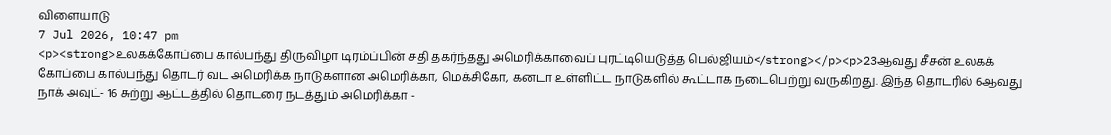விளையாடு
7 Jul 2026, 10:47 pm
<p><strong>உலகக்கோப்பை கால்பந்து திருவிழா டிரம்ப்பின் சதி தகர்ந்தது அமெரிக்காவைப் புரட்டியெடுத்த பெல்ஜியம்</strong></p><p>23ஆவது சீசன் உலகக் கோப்பை கால்பந்து தொடர் வட அமெரிக்க நாடுகளான அமெரிக்கா, மெக்சிகோ, கனடா உள்ளிட்ட நாடுகளில் கூட்டாக நடைபெற்று வருகிறது. இந்த தொடரில் 6ஆவது நாக் அவுட்- 16 சுற்று ஆட்டத்தில் தொடரை நடத்தும் அமெரிக்கா -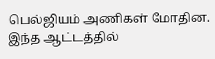பெல்ஜியம் அணிகள் மோதின. இந்த ஆட்டத்தில்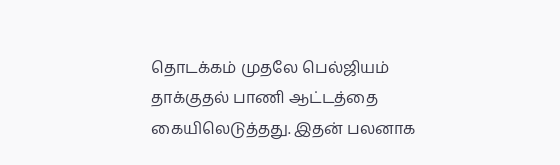தொடக்கம் முதலே பெல்ஜியம் தாக்குதல் பாணி ஆட்டத்தை கையிலெடுத்தது. இதன் பலனாக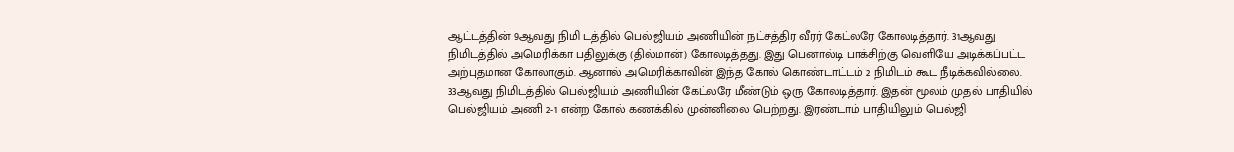ஆட்டத்தின் 9ஆவது நிமி டத்தில் பெல்ஜியம் அணியின் நட்சத்திர வீரர் கேட்லரே கோலடித்தார். 31ஆவது நிமிடத்தில் அமெரிக்கா பதிலுக்கு (தில்மான்) கோலடித்தது. இது பெனால்டி பாக்சிற்கு வெளியே அடிக்கப்பட்ட அற்புதமான கோலாகும். ஆனால் அமெரிக்காவின் இந்த கோல் கொண்டாட்டம் 2 நிமிடம் கூட நீடிக்கவில்லை. 33ஆவது நிமிடத்தில் பெல்ஜியம் அணியின் கேட்லரே மீண்டும் ஒரு கோலடித்தார். இதன் மூலம் முதல் பாதியில் பெல்ஜியம் அணி 2-1 என்ற கோல் கணக்கில் முன்னிலை பெற்றது. இரண்டாம் பாதியிலும் பெல்ஜி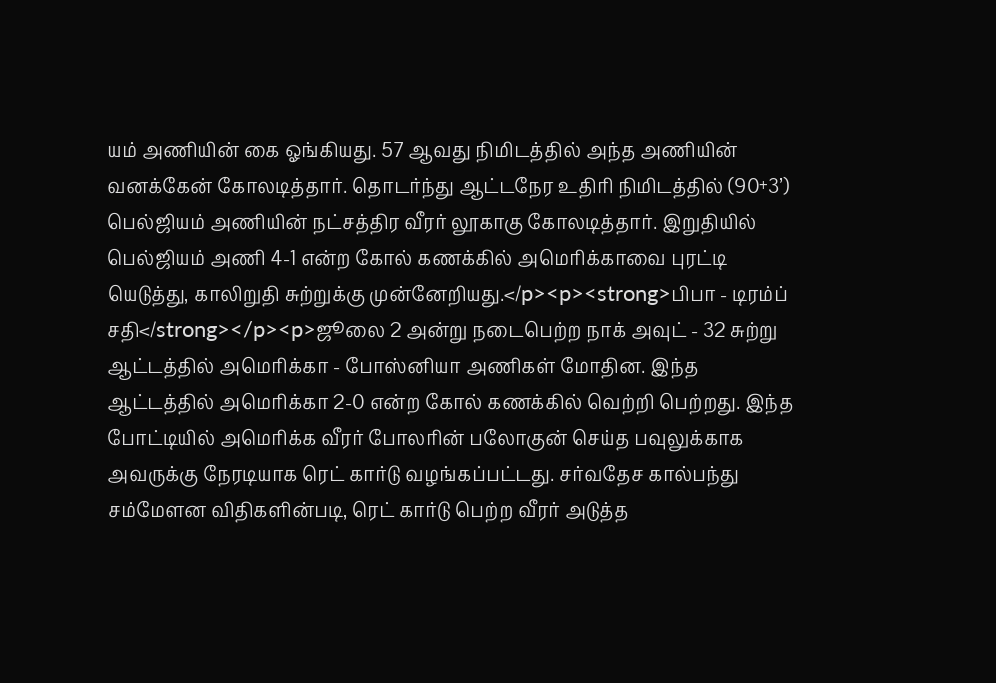யம் அணியின் கை ஓங்கியது. 57 ஆவது நிமிடத்தில் அந்த அணியின் வனக்கேன் கோலடித்தார். தொடர்ந்து ஆட்டநேர உதிரி நிமிடத்தில் (90+3’) பெல்ஜியம் அணியின் நட்சத்திர வீரர் லூகாகு கோலடித்தார். இறுதியில் பெல்ஜியம் அணி 4-1 என்ற கோல் கணக்கில் அமெரிக்காவை புரட்டி யெடுத்து, காலிறுதி சுற்றுக்கு முன்னேறியது.</p><p><strong>பிபா - டிரம்ப் சதி</strong></p><p>ஜூலை 2 அன்று நடைபெற்ற நாக் அவுட் - 32 சுற்று ஆட்டத்தில் அமெரிக்கா - போஸ்னியா அணிகள் மோதின. இந்த ஆட்டத்தில் அமெரிக்கா 2-0 என்ற கோல் கணக்கில் வெற்றி பெற்றது. இந்த போட்டியில் அமெரிக்க வீரர் போலரின் பலோகுன் செய்த பவுலுக்காக அவருக்கு நேரடியாக ரெட் கார்டு வழங்கப்பட்டது. சர்வதேச கால்பந்து சம்மேளன விதிகளின்படி, ரெட் கார்டு பெற்ற வீரர் அடுத்த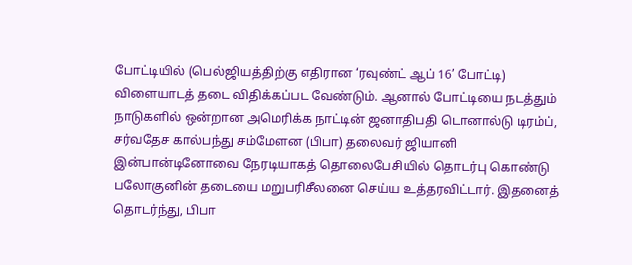போட்டியில் (பெல்ஜியத்திற்கு எதிரான ‘ரவுண்ட் ஆப் 16’ போட்டி) விளையாடத் தடை விதிக்கப்பட வேண்டும். ஆனால் போட்டியை நடத்தும் நாடுகளில் ஒன்றான அமெரிக்க நாட்டின் ஜனாதிபதி டொனால்டு டிரம்ப், சர்வதேச கால்பந்து சம்மேளன (பிபா) தலைவர் ஜியானி இன்பான்டினோவை நேரடியாகத் தொலைபேசியில் தொடர்பு கொண்டு பலோகுனின் தடையை மறுபரிசீலனை செய்ய உத்தரவிட்டார். இதனைத் தொடர்ந்து, பிபா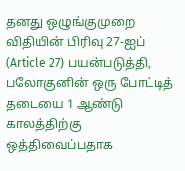தனது ஒழுங்குமுறை விதியின் பிரிவு 27-ஐப் (Article 27) பயன்படுத்தி, பலோகுனின் ஒரு போட்டித் தடையை 1 ஆண்டு காலத்திற்கு ஒத்திவைப்பதாக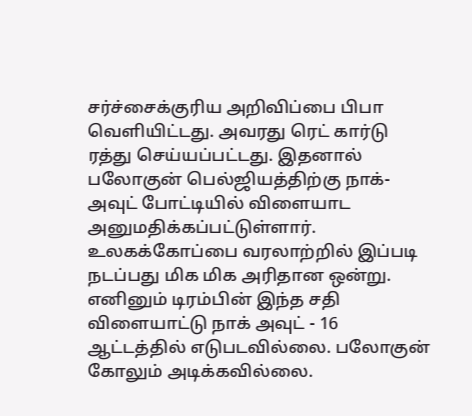சர்ச்சைக்குரிய அறிவிப்பை பிபா வெளியிட்டது. அவரது ரெட் கார்டு ரத்து செய்யப்பட்டது. இதனால் பலோகுன் பெல்ஜியத்திற்கு நாக்-அவுட் போட்டியில் விளையாட அனுமதிக்கப்பட்டுள்ளார். உலகக்கோப்பை வரலாற்றில் இப்படி நடப்பது மிக மிக அரிதான ஒன்று. எனினும் டிரம்பின் இந்த சதி விளையாட்டு நாக் அவுட் - 16 ஆட்டத்தில் எடுபடவில்லை. பலோகுன் கோலும் அடிக்கவில்லை.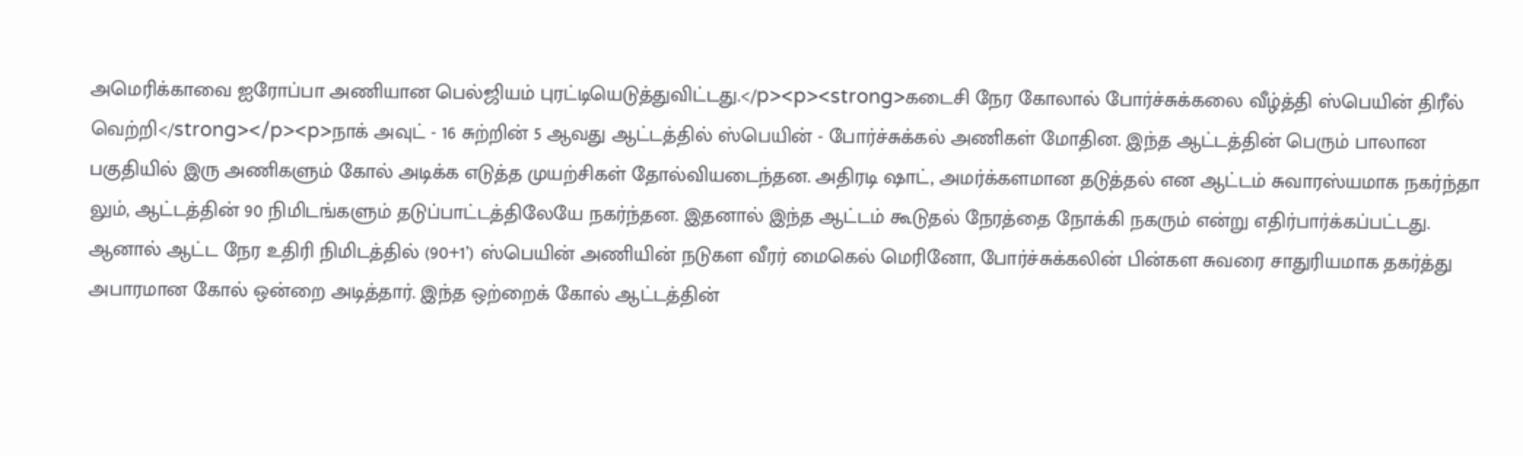அமெரிக்காவை ஐரோப்பா அணியான பெல்ஜியம் புரட்டியெடுத்துவிட்டது.</p><p><strong>கடைசி நேர கோலால் போர்ச்சுக்கலை வீழ்த்தி ஸ்பெயின் திரீல் வெற்றி</strong></p><p>நாக் அவுட் - 16 சுற்றின் 5 ஆவது ஆட்டத்தில் ஸ்பெயின் - போர்ச்சுக்கல் அணிகள் மோதின. இந்த ஆட்டத்தின் பெரும் பாலான பகுதியில் இரு அணிகளும் கோல் அடிக்க எடுத்த முயற்சிகள் தோல்வியடைந்தன. அதிரடி ஷாட், அமர்க்களமான தடுத்தல் என ஆட்டம் சுவாரஸ்யமாக நகர்ந்தா லும், ஆட்டத்தின் 90 நிமிடங்களும் தடுப்பாட்டத்திலேயே நகர்ந்தன. இதனால் இந்த ஆட்டம் கூடுதல் நேரத்தை நோக்கி நகரும் என்று எதிர்பார்க்கப்பட்டது. ஆனால் ஆட்ட நேர உதிரி நிமிடத்தில் (90+1’) ஸ்பெயின் அணியின் நடுகள வீரர் மைகெல் மெரினோ, போர்ச்சுக்கலின் பின்கள சுவரை சாதுரியமாக தகர்த்து அபாரமான கோல் ஒன்றை அடித்தார். இந்த ஒற்றைக் கோல் ஆட்டத்தின்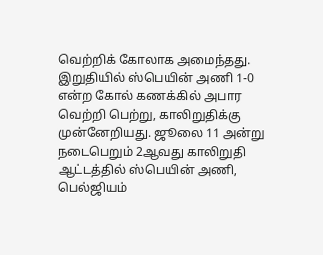வெற்றிக் கோலாக அமைந்தது. இறுதியில் ஸ்பெயின் அணி 1-0 என்ற கோல் கணக்கில் அபார வெற்றி பெற்று, காலிறுதிக்கு முன்னேறியது. ஜூலை 11 அன்று நடைபெறும் 2ஆவது காலிறுதி ஆட்டத்தில் ஸ்பெயின் அணி, பெல்ஜியம்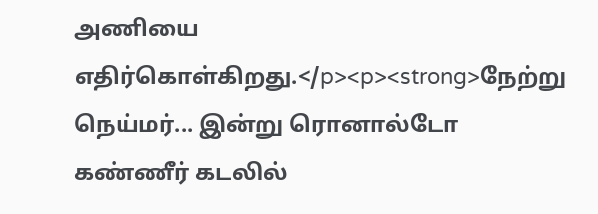அணியை எதிர்கொள்கிறது.</p><p><strong>நேற்று நெய்மர்... இன்று ரொனால்டோ கண்ணீர் கடலில்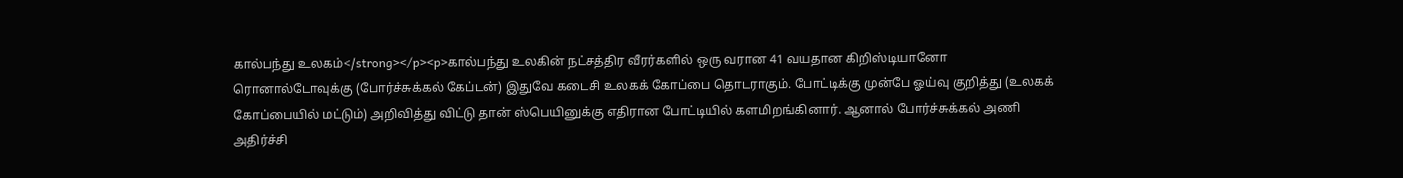கால்பந்து உலகம்</strong></p><p>கால்பந்து உலகின் நட்சத்திர வீரர்களில் ஒரு வரான 41 வயதான கிறிஸ்டியானோ ரொனால்டோவுக்கு (போர்ச்சுக்கல் கேப்டன்) இதுவே கடைசி உலகக் கோப்பை தொடராகும். போட்டிக்கு முன்பே ஓய்வு குறித்து (உலகக் கோப்பையில் மட்டும்) அறிவித்து விட்டு தான் ஸ்பெயினுக்கு எதிரான போட்டியில் களமிறங்கினார். ஆனால் போர்ச்சுக்கல் அணி அதிர்ச்சி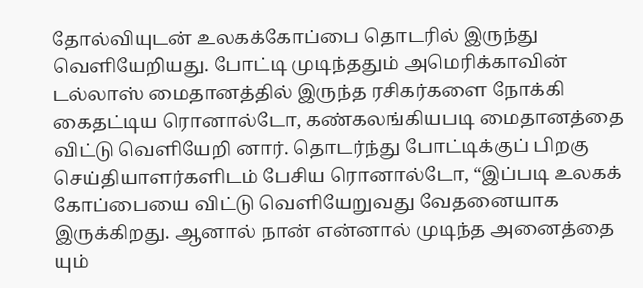தோல்வியுடன் உலகக்கோப்பை தொடரில் இருந்து வெளியேறியது. போட்டி முடிந்ததும் அமெரிக்காவின் டல்லாஸ் மைதானத்தில் இருந்த ரசிகர்களை நோக்கி கைதட்டிய ரொனால்டோ, கண்கலங்கியபடி மைதானத்தை விட்டு வெளியேறி னார். தொடர்ந்து போட்டிக்குப் பிறகு செய்தியாளர்களிடம் பேசிய ரொனால்டோ, “இப்படி உலகக் கோப்பையை விட்டு வெளியேறுவது வேதனையாக இருக்கிறது. ஆனால் நான் என்னால் முடிந்த அனைத்தை யும்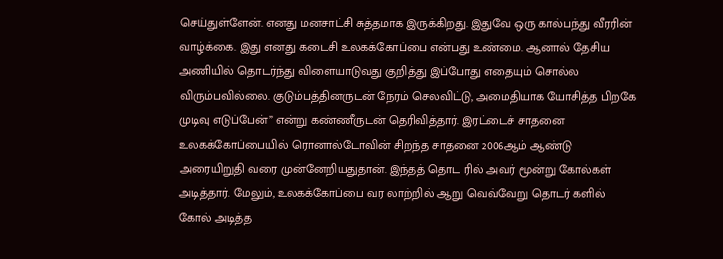செய்துள்ளேன். எனது மனசாட்சி சுத்தமாக இருக்கிறது. இதுவே ஒரு கால்பந்து வீரரின் வாழ்க்கை. இது எனது கடைசி உலகக்கோப்பை என்பது உண்மை. ஆனால் தேசிய அணியில் தொடர்ந்து விளையாடுவது குறித்து இப்போது எதையும் சொல்ல விரும்பவில்லை. குடும்பத்தினருடன் நேரம் செலவிட்டு, அமைதியாக யோசித்த பிறகே முடிவு எடுப்பேன்” என்று கண்ணீருடன் தெரிவித்தார். இரட்டைச் சாதனை உலகக்கோப்பையில் ரொனால்டோவின் சிறந்த சாதனை 2006ஆம் ஆண்டு அரையிறுதி வரை முன்னேறியதுதான். இந்தத் தொட ரில் அவர் மூன்று கோல்கள் அடித்தார். மேலும், உலகக்கோப்பை வர லாற்றில் ஆறு வெவ்வேறு தொடர் களில் கோல் அடித்த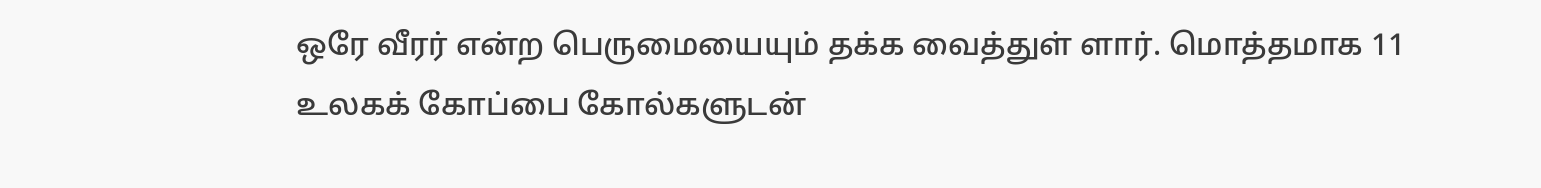ஒரே வீரர் என்ற பெருமையையும் தக்க வைத்துள் ளார். மொத்தமாக 11 உலகக் கோப்பை கோல்களுடன்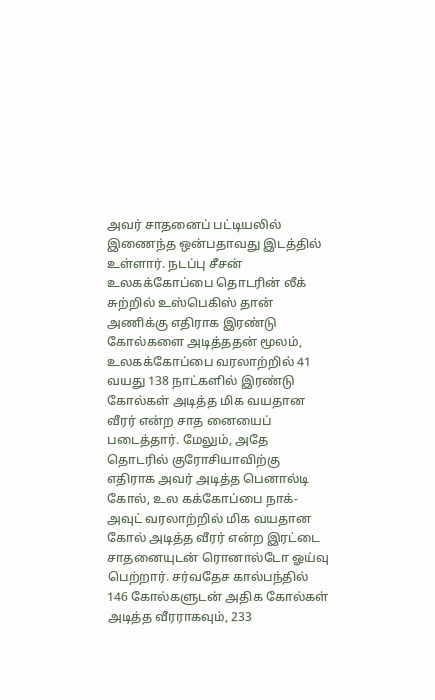அவர் சாதனைப் பட்டியலில் இணைந்த ஒன்பதாவது இடத்தில் உள்ளார். நடப்பு சீசன் உலகக்கோப்பை தொடரின் லீக் சுற்றில் உஸ்பெகிஸ் தான் அணிக்கு எதிராக இரண்டு கோல்களை அடித்ததன் மூலம், உலகக்கோப்பை வரலாற்றில் 41 வயது 138 நாட்களில் இரண்டு கோல்கள் அடித்த மிக வயதான வீரர் என்ற சாத னையைப் படைத்தார். மேலும், அதே தொடரில் குரோசியாவிற்கு எதிராக அவர் அடித்த பெனால்டி கோல், உல கக்கோப்பை நாக்-அவுட் வரலாற்றில் மிக வயதான கோல் அடித்த வீரர் என்ற இரட்டை சாதனையுடன் ரொனால்டோ ஓய்வு பெற்றார். சர்வதேச கால்பந்தில் 146 கோல்களுடன் அதிக கோல்கள் அடித்த வீரராகவும், 233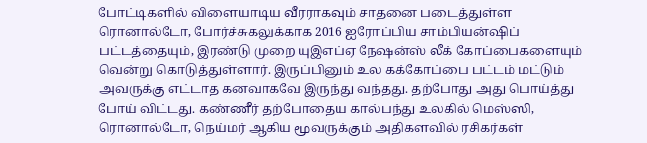போட்டிகளில் விளையாடிய வீரராகவும் சாதனை படைத்துள்ள ரொனால்டோ, போர்ச்சுகலுக்காக 2016 ஐரோப்பிய சாம்பியன்ஷிப் பட்டத்தையும், இரண்டு முறை யுஇஎப்ஏ நேஷன்ஸ் லீக் கோப்பைகளையும் வென்று கொடுத்துள்ளார். இருப்பினும் உல கக்கோப்பை பட்டம் மட்டும் அவருக்கு எட்டாத கனவாகவே இருந்து வந்தது. தற்போது அது பொய்த்து போய் விட்டது. கண்ணீர் தற்போதைய கால்பந்து உலகில் மெஸ்ஸி, ரொனால்டோ, நெய்மர் ஆகிய மூவருக்கும் அதிகளவில் ரசிகர்கள்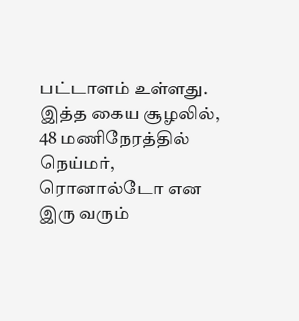பட்டாளம் உள்ளது. இத்த கைய சூழலில், 48 மணிநேரத்தில் நெய்மர், ரொனால்டோ என இரு வரும்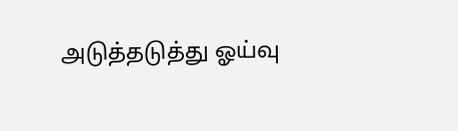அடுத்தடுத்து ஓய்வு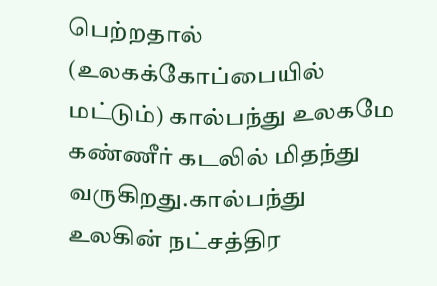பெற்றதால் (உலகக்கோப்பையில் மட்டும்) கால்பந்து உலகமே கண்ணீர் கடலில் மிதந்து வருகிறது.கால்பந்து உலகின் நட்சத்திர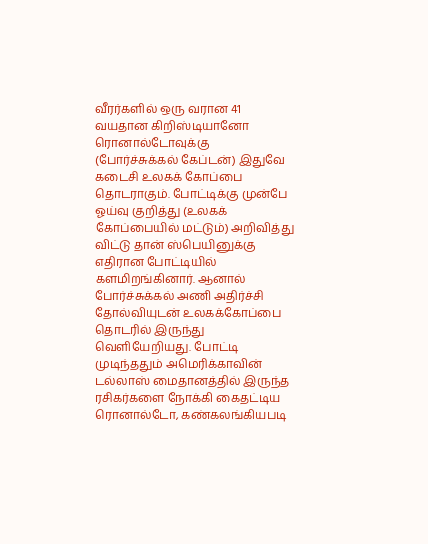வீரர்களில் ஒரு வரான 41 வயதான கிறிஸ்டியானோ ரொனால்டோவுக்கு (போர்ச்சுக்கல் கேப்டன்) இதுவே கடைசி உலகக் கோப்பை தொடராகும். போட்டிக்கு முன்பே ஓய்வு குறித்து (உலகக் கோப்பையில் மட்டும்) அறிவித்து விட்டு தான் ஸ்பெயினுக்கு எதிரான போட்டியில் களமிறங்கினார். ஆனால் போர்ச்சுக்கல் அணி அதிர்ச்சி தோல்வியுடன் உலகக்கோப்பை தொடரில் இருந்து வெளியேறியது. போட்டி முடிந்ததும் அமெரிக்காவின் டல்லாஸ் மைதானத்தில் இருந்த ரசிகர்களை நோக்கி கைதட்டிய ரொனால்டோ, கண்கலங்கியபடி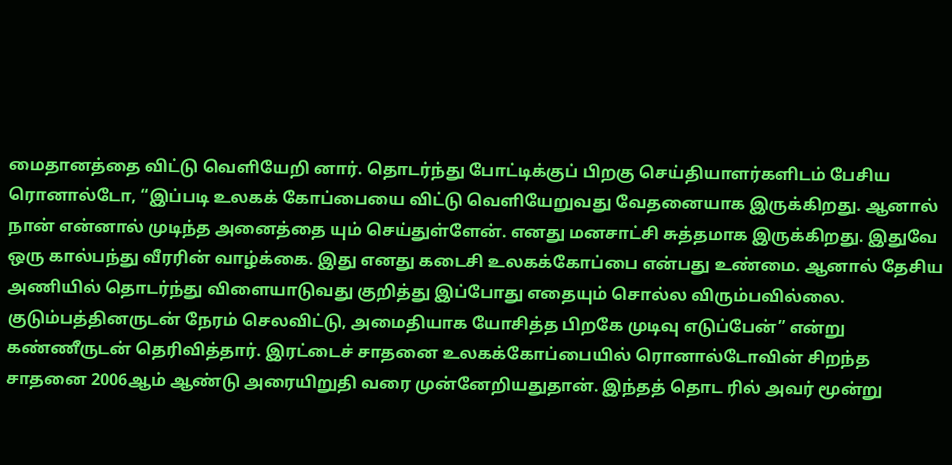மைதானத்தை விட்டு வெளியேறி னார். தொடர்ந்து போட்டிக்குப் பிறகு செய்தியாளர்களிடம் பேசிய ரொனால்டோ, “இப்படி உலகக் கோப்பையை விட்டு வெளியேறுவது வேதனையாக இருக்கிறது. ஆனால் நான் என்னால் முடிந்த அனைத்தை யும் செய்துள்ளேன். எனது மனசாட்சி சுத்தமாக இருக்கிறது. இதுவே ஒரு கால்பந்து வீரரின் வாழ்க்கை. இது எனது கடைசி உலகக்கோப்பை என்பது உண்மை. ஆனால் தேசிய அணியில் தொடர்ந்து விளையாடுவது குறித்து இப்போது எதையும் சொல்ல விரும்பவில்லை. குடும்பத்தினருடன் நேரம் செலவிட்டு, அமைதியாக யோசித்த பிறகே முடிவு எடுப்பேன்” என்று கண்ணீருடன் தெரிவித்தார். இரட்டைச் சாதனை உலகக்கோப்பையில் ரொனால்டோவின் சிறந்த சாதனை 2006ஆம் ஆண்டு அரையிறுதி வரை முன்னேறியதுதான். இந்தத் தொட ரில் அவர் மூன்று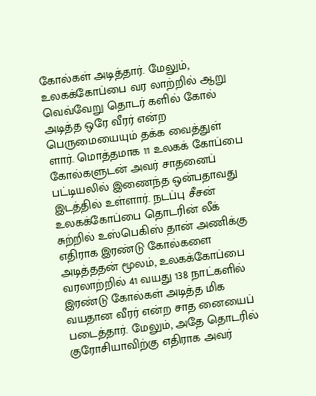கோல்கள் அடித்தார். மேலும், உலகக்கோப்பை வர லாற்றில் ஆறு வெவ்வேறு தொடர் களில் கோல் அடித்த ஒரே வீரர் என்ற பெருமையையும் தக்க வைத்துள் ளார். மொத்தமாக 11 உலகக் கோப்பை கோல்களுடன் அவர் சாதனைப் பட்டியலில் இணைந்த ஒன்பதாவது இடத்தில் உள்ளார். நடப்பு சீசன் உலகக்கோப்பை தொடரின் லீக் சுற்றில் உஸ்பெகிஸ் தான் அணிக்கு எதிராக இரண்டு கோல்களை அடித்ததன் மூலம், உலகக்கோப்பை வரலாற்றில் 41 வயது 138 நாட்களில் இரண்டு கோல்கள் அடித்த மிக வயதான வீரர் என்ற சாத னையைப் படைத்தார். மேலும், அதே தொடரில் குரோசியாவிற்கு எதிராக அவர்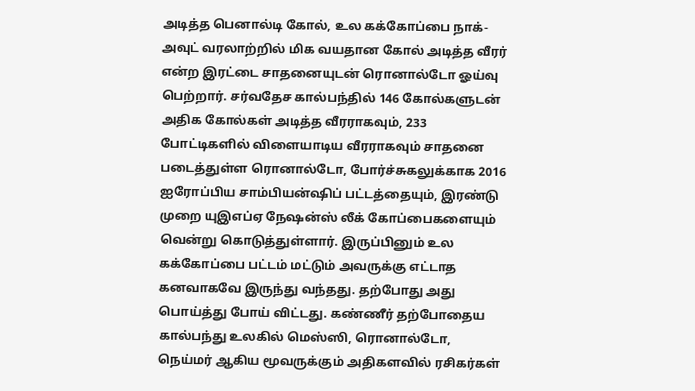அடித்த பெனால்டி கோல், உல கக்கோப்பை நாக்-அவுட் வரலாற்றில் மிக வயதான கோல் அடித்த வீரர் என்ற இரட்டை சாதனையுடன் ரொனால்டோ ஓய்வு பெற்றார். சர்வதேச கால்பந்தில் 146 கோல்களுடன் அதிக கோல்கள் அடித்த வீரராகவும், 233 போட்டிகளில் விளையாடிய வீரராகவும் சாதனை படைத்துள்ள ரொனால்டோ, போர்ச்சுகலுக்காக 2016 ஐரோப்பிய சாம்பியன்ஷிப் பட்டத்தையும், இரண்டு முறை யுஇஎப்ஏ நேஷன்ஸ் லீக் கோப்பைகளையும் வென்று கொடுத்துள்ளார். இருப்பினும் உல கக்கோப்பை பட்டம் மட்டும் அவருக்கு எட்டாத கனவாகவே இருந்து வந்தது. தற்போது அது பொய்த்து போய் விட்டது. கண்ணீர் தற்போதைய கால்பந்து உலகில் மெஸ்ஸி, ரொனால்டோ, நெய்மர் ஆகிய மூவருக்கும் அதிகளவில் ரசிகர்கள்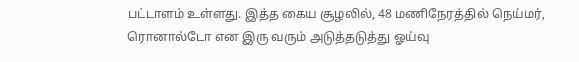பட்டாளம் உள்ளது. இத்த கைய சூழலில், 48 மணிநேரத்தில் நெய்மர், ரொனால்டோ என இரு வரும் அடுத்தடுத்து ஓய்வு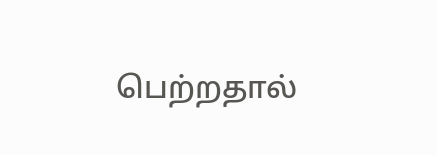பெற்றதால்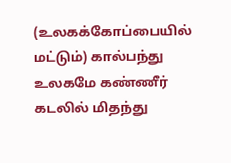(உலகக்கோப்பையில் மட்டும்) கால்பந்து உலகமே கண்ணீர் கடலில் மிதந்து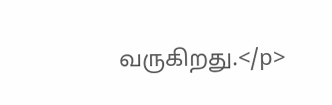வருகிறது.</p>